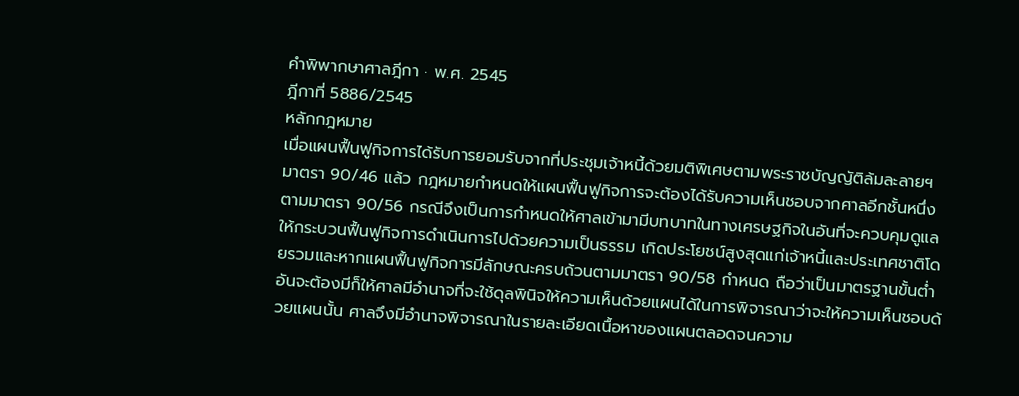คำพิพากษาศาลฎีกา · พ.ศ. 2545
ฎีกาที่ 5886/2545
หลักกฎหมาย
เมื่อแผนฟื้นฟูกิจการได้รับการยอมรับจากที่ประชุมเจ้าหนี้ด้วยมติพิเศษตามพระราชบัญญัติล้มละลายฯ มาตรา 90/46 แล้ว กฎหมายกำหนดให้แผนฟื้นฟูกิจการจะต้องได้รับความเห็นชอบจากศาลอีกชั้นหนึ่งตามมาตรา 90/56 กรณีจึงเป็นการกำหนดให้ศาลเข้ามามีบทบาทในทางเศรษฐกิจในอันที่จะควบคุมดูแลให้กระบวนฟื้นฟูกิจการดำเนินการไปด้วยความเป็นธรรม เกิดประโยชน์สูงสุดแก่เจ้าหนี้และประเทศชาติโดยรวมและหากแผนฟื้นฟูกิจการมีลักษณะครบถ้วนตามมาตรา 90/58 กำหนด ถือว่าเป็นมาตรฐานขั้นต่ำอันจะต้องมีก็ให้ศาลมีอำนาจที่จะใช้ดุลพินิจให้ความเห็นด้วยแผนได้ในการพิจารณาว่าจะให้ความเห็นชอบด้วยแผนนั้น ศาลจึงมีอำนาจพิจารณาในรายละเอียดเนื้อหาของแผนตลอดจนความ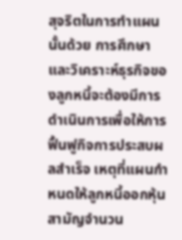สุจริตในการทำแผนนั้นด้วย การศึกษาและวิเคราะห์ธุรกิจของลูกหนี้จะต้องมีการดำเนินการเพื่อให้การฟื้นฟูกิจการประสบผลสำเร็จ เหตุที่แผนกำหนดให้ลูกหนี้ออกหุ้นสามัญจำนวน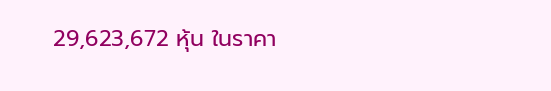29,623,672 หุ้น ในราคา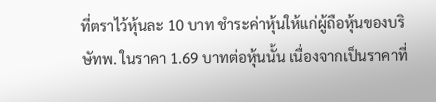ที่ตราไว้หุ้นละ 10 บาท ชำระค่าหุ้นให้แก่ผู้ถือหุ้นของบริษัทพ. ในราคา 1.69 บาทต่อหุ้นนั้น เนื่องจากเป็นราคาที่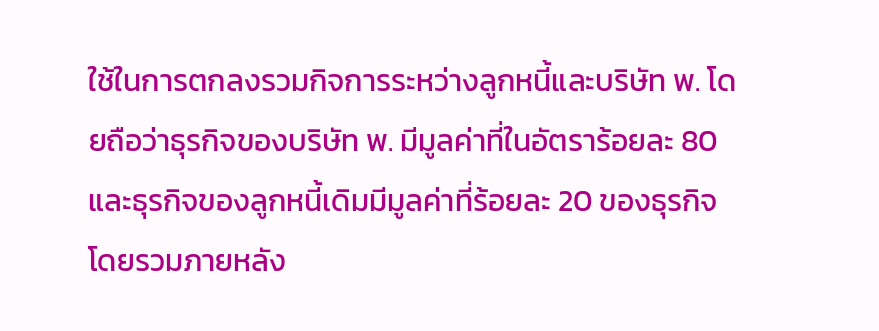ใช้ในการตกลงรวมกิจการระหว่างลูกหนี้และบริษัท พ. โดยถือว่าธุรกิจของบริษัท พ. มีมูลค่าที่ในอัตราร้อยละ 80 และธุรกิจของลูกหนี้เดิมมีมูลค่าที่ร้อยละ 20 ของธุรกิจโดยรวมภายหลัง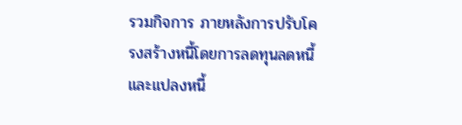รวมกิจการ ภายหลังการปรับโครงสร้างหนี้โดยการลดทุนลดหนี้และแปลงหนี้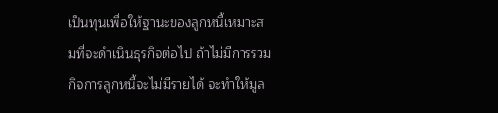เป็นทุนเพื่อให้ฐานะของลูกหนี้เหมาะสมที่จะดำเนินธุรกิจต่อไป ถ้าไม่มีการรวมกิจการลูกหนี้จะไม่มีรายได้ จะทำให้มูล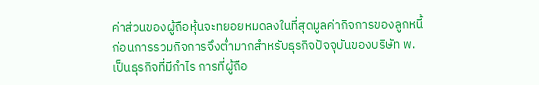ค่าส่วนของผู้ถือหุ้นจะทยอยหมดลงในที่สุดมูลค่ากิจการของลูกหนี้ก่อนการรวมกิจการจึงต่ำมากสำหรับธุรกิจปัจจุบันของบริษัท พ. เป็นธุรกิจที่มีกำไร การที่ผู้ถือ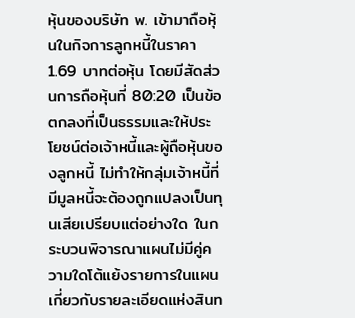หุ้นของบริษัท พ. เข้ามาถือหุ้นในกิจการลูกหนี้ในราคา 1.69 บาทต่อหุ้น โดยมีสัดส่วนการถือหุ้นที่ 80:20 เป็นข้อตกลงที่เป็นธรรมและให้ประโยชน์ต่อเจ้าหนี้และผู้ถือหุ้นของลูกหนี้ ไม่ทำให้กลุ่มเจ้าหนี้ที่มีมูลหนี้จะต้องถูกแปลงเป็นทุนเสียเปรียบแต่อย่างใด ในกระบวนพิจารณาแผนไม่มีคู่ความใดโต้แย้งรายการในแผนเกี่ยวกับรายละเอียดแห่งสินท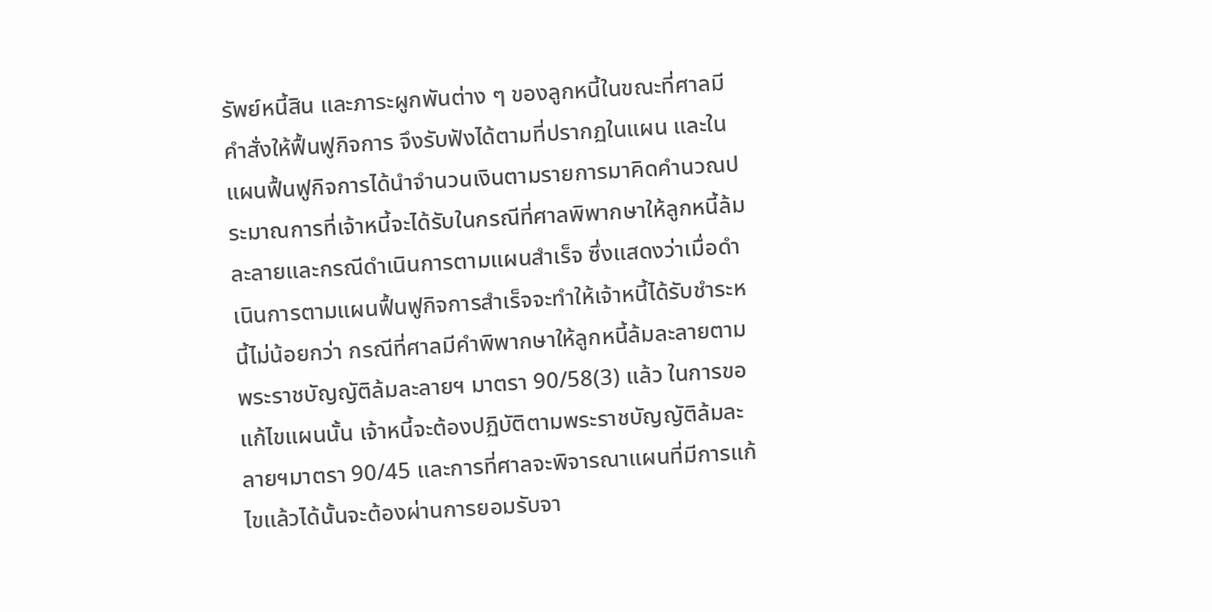รัพย์หนี้สิน และภาระผูกพันต่าง ๆ ของลูกหนี้ในขณะที่ศาลมีคำสั่งให้ฟื้นฟูกิจการ จึงรับฟังได้ตามที่ปรากฏในแผน และในแผนฟื้นฟูกิจการได้นำจำนวนเงินตามรายการมาคิดคำนวณประมาณการที่เจ้าหนี้จะได้รับในกรณีที่ศาลพิพากษาให้ลูกหนี้ล้มละลายและกรณีดำเนินการตามแผนสำเร็จ ซึ่งแสดงว่าเมื่อดำเนินการตามแผนฟื้นฟูกิจการสำเร็จจะทำให้เจ้าหนี้ได้รับชำระหนี้ไม่น้อยกว่า กรณีที่ศาลมีคำพิพากษาให้ลูกหนี้ล้มละลายตามพระราชบัญญัติล้มละลายฯ มาตรา 90/58(3) แล้ว ในการขอแก้ไขแผนนั้น เจ้าหนี้จะต้องปฏิบัติตามพระราชบัญญัติล้มละลายฯมาตรา 90/45 และการที่ศาลจะพิจารณาแผนที่มีการแก้ไขแล้วได้นั้นจะต้องผ่านการยอมรับจา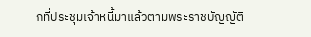กที่ประชุมเจ้าหนี้มาแล้วตามพระราชบัญญัติ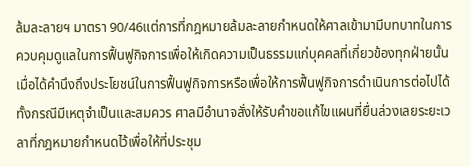ล้มละลายฯ มาตรา 90/46แต่การที่กฎหมายล้มละลายกำหนดให้ศาลเข้ามามีบทบาทในการควบคุมดูแลในการฟื้นฟูกิจการเพื่อให้เกิดความเป็นธรรมแก่บุคคลที่เกี่ยวข้องทุกฝ่ายนั้น เมื่อได้คำนึงถึงประโยชน์ในการฟื้นฟูกิจการหรือเพื่อให้การฟื้นฟูกิจการดำเนินการต่อไปได้ ทั้งกรณีมีเหตุจำเป็นและสมควร ศาลมีอำนาจสั่งให้รับคำขอแก้ไขแผนที่ยื่นล่วงเลยระยะเวลาที่กฎหมายกำหนดไว้เพื่อให้ที่ประชุม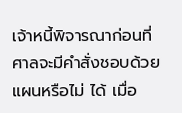เจ้าหนี้พิจารณาก่อนที่ศาลจะมีคำสั่งชอบด้วยแผนหรือไม่ ได้ เมื่อ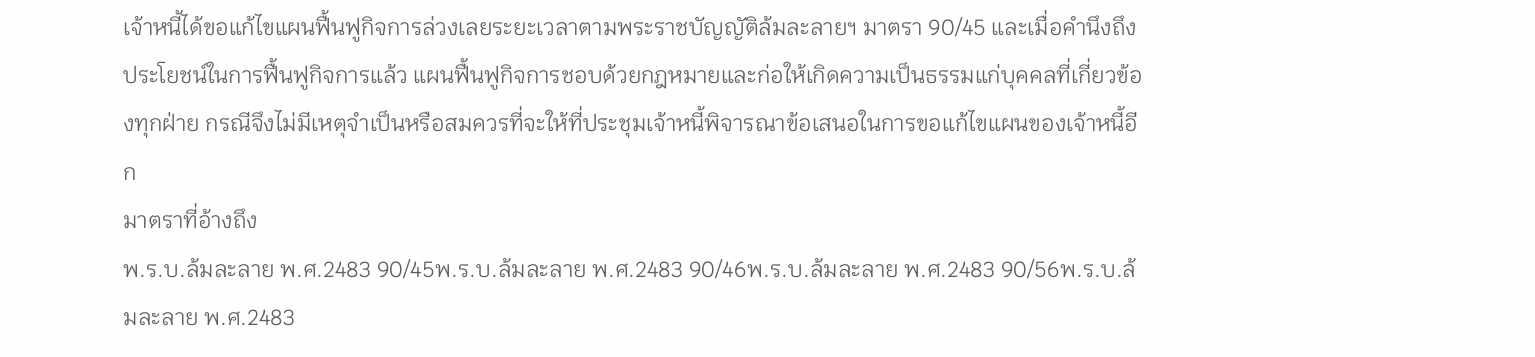เจ้าหนี้ได้ขอแก้ไขแผนฟื้นฟูกิจการล่วงเลยระยะเวลาตามพระราชบัญญัติล้มละลายฯ มาตรา 90/45 และเมื่อคำนึงถึงประโยชน์ในการฟื้นฟูกิจการแล้ว แผนฟื้นฟูกิจการชอบด้วยกฎหมายและก่อให้เกิดความเป็นธรรมแก่บุคคลที่เกี่ยวข้องทุกฝ่าย กรณีจึงไม่มีเหตุจำเป็นหรือสมควรที่จะให้ที่ประชุมเจ้าหนี้พิจารณาข้อเสนอในการขอแก้ไขแผนของเจ้าหนี้อีก
มาตราที่อ้างถึง
พ.ร.บ.ล้มละลาย พ.ศ.2483 90/45พ.ร.บ.ล้มละลาย พ.ศ.2483 90/46พ.ร.บ.ล้มละลาย พ.ศ.2483 90/56พ.ร.บ.ล้มละลาย พ.ศ.2483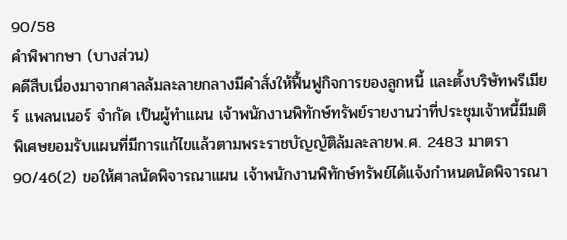90/58
คำพิพากษา (บางส่วน)
คดีสืบเนื่องมาจากศาลล้มละลายกลางมีคำสั่งให้ฟื้นฟูกิจการของลูกหนี้ และตั้งบริษัทพรีเมียร์ แพลนเนอร์ จำกัด เป็นผู้ทำแผน เจ้าพนักงานพิทักษ์ทรัพย์รายงานว่าที่ประชุมเจ้าหนี้มีมติพิเศษยอมรับแผนที่มีการแก้ไขแล้วตามพระราชบัญญัติล้มละลายพ.ศ. 2483 มาตรา 90/46(2) ขอให้ศาลนัดพิจารณาแผน เจ้าพนักงานพิทักษ์ทรัพย์ได้แจ้งกำหนดนัดพิจารณา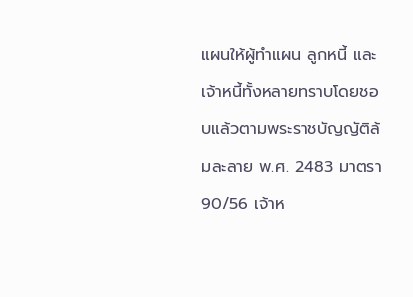แผนให้ผู้ทำแผน ลูกหนี้ และเจ้าหนี้ทั้งหลายทราบโดยชอบแล้วตามพระราชบัญญัติล้มละลาย พ.ศ. 2483 มาตรา 90/56 เจ้าห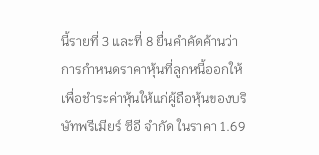นี้รายที่ 3 และที่ 8 ยื่นคำคัดค้านว่า การกำหนดราคาหุ้นที่ลูกหนี้ออกให้เพื่อชำระค่าหุ้นให้แก่ผู้ถือหุ้นของบริษัทพรีเมียร์ ซีอี จำกัด ในราคา 1.69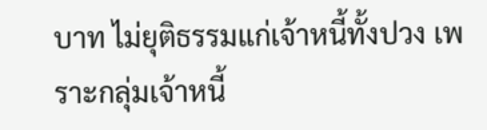บาท ไม่ยุติธรรมแก่เจ้าหนี้ทั้งปวง เพราะกลุ่มเจ้าหนี้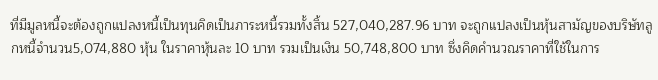ที่มีมูลหนี้จะต้องถูกแปลงหนี้เป็นทุนคิดเป็นภาระหนี้รวมทั้งสิ้น 527,040,287.96 บาท จะถูกแปลงเป็นหุ้นสามัญของบริษัทลูกหนี้จำนวน5,074,880 หุ้น ในราคาหุ้นละ 10 บาท รวมเป็นเงิน 50,748,800 บาท ซึ่งคิดคำนวณราคาที่ใช้ในการ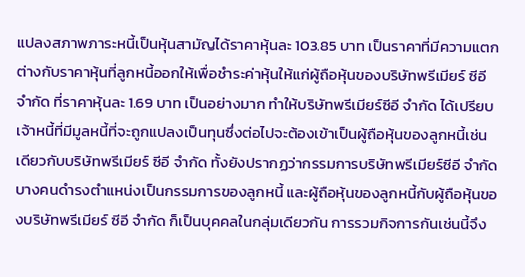แปลงสภาพภาระหนี้เป็นหุ้นสามัญได้ราคาหุ้นละ 103.85 บาท เป็นราคาที่มีความแตกต่างกับราคาหุ้นที่ลูกหนี้ออกให้เพื่อชำระค่าหุ้นให้แก่ผู้ถือหุ้นของบริษัทพรีเมียร์ ซีอี จำกัด ที่ราคาหุ้นละ 1.69 บาท เป็นอย่างมาก ทำให้บริษัทพรีเมียร์ซีอี จำกัด ได้เปรียบเจ้าหนี้ที่มีมูลหนี้ที่จะถูกแปลงเป็นทุนซึ่งต่อไปจะต้องเข้าเป็นผู้ถือหุ้นของลูกหนี้เช่นเดียวกับบริษัทพรีเมียร์ ซีอี จำกัด ทั้งยังปรากฏว่ากรรมการบริษัทพรีเมียร์ซีอี จำกัด บางคนดำรงตำแหน่งเป็นกรรมการของลูกหนี้ และผู้ถือหุ้นของลูกหนี้กับผู้ถือหุ้นของบริษัทพรีเมียร์ ซีอี จำกัด ก็เป็นบุคคลในกลุ่มเดียวกัน การรวมกิจการกันเช่นนี้จึง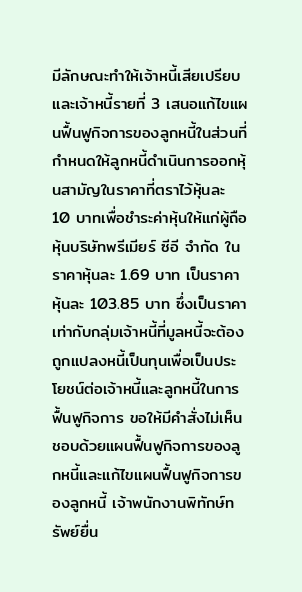มีลักษณะทำให้เจ้าหนี้เสียเปรียบ และเจ้าหนี้รายที่ 3 เสนอแก้ไขแผนฟื้นฟูกิจการของลูกหนี้ในส่วนที่กำหนดให้ลูกหนี้ดำเนินการออกหุ้นสามัญในราคาที่ตราไว้หุ้นละ 10 บาทเพื่อชำระค่าหุ้นให้แก่ผู้ถือหุ้นบริษัทพรีเมียร์ ซีอี จำกัด ในราคาหุ้นละ 1.69 บาท เป็นราคาหุ้นละ 103.85 บาท ซึ่งเป็นราคาเท่ากับกลุ่มเจ้าหนี้ที่มูลหนี้จะต้องถูกแปลงหนี้เป็นทุนเพื่อเป็นประโยชน์ต่อเจ้าหนี้และลูกหนี้ในการฟื้นฟูกิจการ ขอให้มีคำสั่งไม่เห็นชอบด้วยแผนฟื้นฟูกิจการของลูกหนี้และแก้ไขแผนฟื้นฟูกิจการของลูกหนี้ เจ้าพนักงานพิทักษ์ทรัพย์ยื่น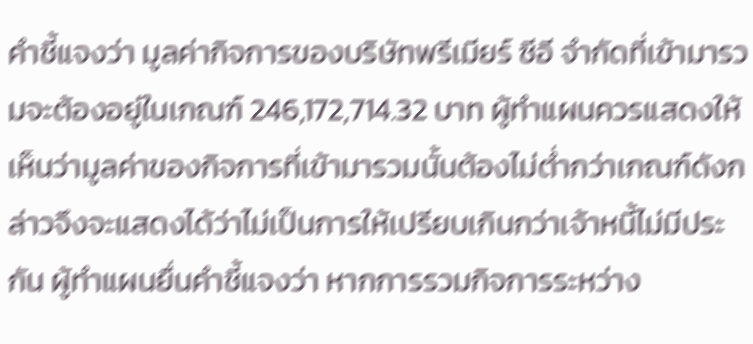คำชี้แจงว่า มูลค่ากิจการของบริษัทพรีเมียร์ ซีอี จำกัดที่เข้ามารวมจะต้องอยู่ในเกณฑ์ 246,172,714.32 บาท ผู้ทำแผนควรแสดงให้เห็นว่ามูลค่าของกิจการที่เข้ามารวมนั้นต้องไม่ต่ำกว่าเกณฑ์ดังกล่าวจึงจะแสดงได้ว่าไม่เป็นการให้เปรียบเกินกว่าเจ้าหนี้ไม่มีประกัน ผู้ทำแผนยื่นคำชี้แจงว่า หากการรวมกิจการระหว่าง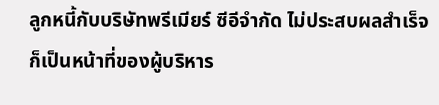ลูกหนี้กับบริษัทพรีเมียร์ ซีอีจำกัด ไม่ประสบผลสำเร็จก็เป็นหน้าที่ของผู้บริหาร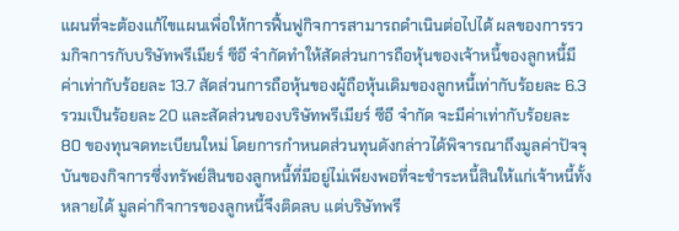แผนที่จะต้องแก้ไขแผนเพื่อให้การฟื้นฟูกิจการสามารถดำเนินต่อไปได้ ผลของการรวมกิจการกับบริษัทพรีเมียร์ ซีอี จำกัดทำให้สัดส่วนการถือหุ้นของเจ้าหนี้ของลูกหนี้มีค่าเท่ากับร้อยละ 13.7 สัดส่วนการถือหุ้นของผู้ถือหุ้นเดิมของลูกหนี้เท่ากับร้อยละ 6.3 รวมเป็นร้อยละ 20 และสัดส่วนของบริษัทพรีเมียร์ ซีอี จำกัด จะมีค่าเท่ากับร้อยละ 80 ของทุนจดทะเบียนใหม่ โดยการกำหนดส่วนทุนดังกล่าวได้พิจารณาถึงมูลค่าปัจจุบันของกิจการซึ่งทรัพย์สินของลูกหนี้ที่มีอยู่ไม่เพียงพอที่จะชำระหนี้สินให้แก่เจ้าหนี้ทั้งหลายได้ มูลค่ากิจการของลูกหนี้จึงติดลบ แต่บริษัทพรี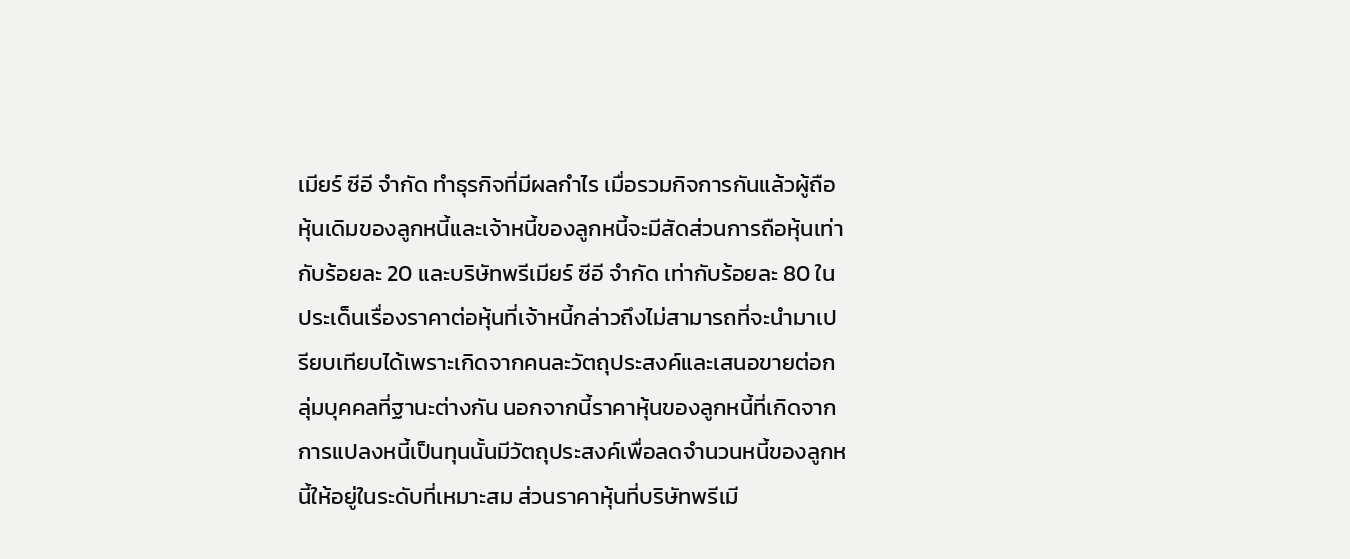เมียร์ ซีอี จำกัด ทำธุรกิจที่มีผลกำไร เมื่อรวมกิจการกันแล้วผู้ถือหุ้นเดิมของลูกหนี้และเจ้าหนี้ของลูกหนี้จะมีสัดส่วนการถือหุ้นเท่ากับร้อยละ 20 และบริษัทพรีเมียร์ ซีอี จำกัด เท่ากับร้อยละ 80 ในประเด็นเรื่องราคาต่อหุ้นที่เจ้าหนี้กล่าวถึงไม่สามารถที่จะนำมาเปรียบเทียบได้เพราะเกิดจากคนละวัตถุประสงค์และเสนอขายต่อกลุ่มบุคคลที่ฐานะต่างกัน นอกจากนี้ราคาหุ้นของลูกหนี้ที่เกิดจากการแปลงหนี้เป็นทุนนั้นมีวัตถุประสงค์เพื่อลดจำนวนหนี้ของลูกหนี้ให้อยู่ในระดับที่เหมาะสม ส่วนราคาหุ้นที่บริษัทพรีเมี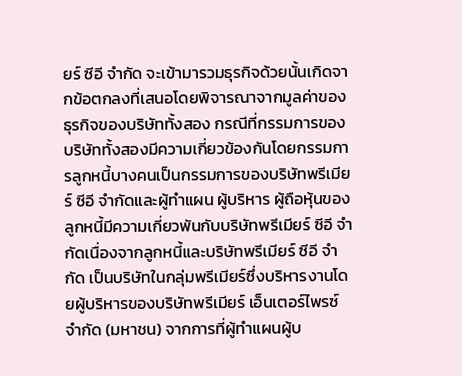ยร์ ซีอี จำกัด จะเข้ามารวมธุรกิจด้วยนั้นเกิดจากข้อตกลงที่เสนอโดยพิจารณาจากมูลค่าของธุรกิจของบริษัททั้งสอง กรณีที่กรรมการของบริษัททั้งสองมีความเกี่ยวข้องกันโดยกรรมการลูกหนี้บางคนเป็นกรรมการของบริษัทพรีเมียร์ ซีอี จำกัดและผู้ทำแผน ผู้บริหาร ผู้ถือหุ้นของลูกหนี้มีความเกี่ยวพันกับบริษัทพรีเมียร์ ซีอี จำกัดเนื่องจากลูกหนี้และบริษัทพรีเมียร์ ซีอี จำกัด เป็นบริษัทในกลุ่มพรีเมียร์ซึ่งบริหารงานโดยผู้บริหารของบริษัทพรีเมียร์ เอ็นเตอร์ไพรซ์ จำกัด (มหาชน) จากการที่ผู้ทำแผนผู้บ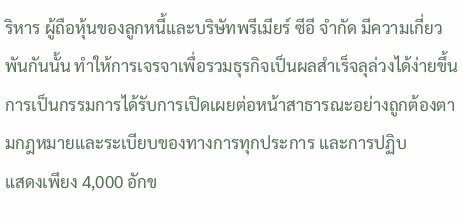ริหาร ผู้ถือหุ้นของลูกหนี้และบริษัทพรีเมียร์ ซีอี จำกัด มีความเกี่ยวพันกันนั้น ทำให้การเจรจาเพื่อรวมธุรกิจเป็นผลสำเร็จลุล่วงได้ง่ายขึ้น การเป็นกรรมการได้รับการเปิดเผยต่อหน้าสาธารณะอย่างถูกต้องตามกฎหมายและระเบียบของทางการทุกประการ และการปฏิบ
แสดงเพียง 4,000 อักข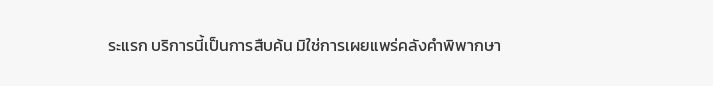ระแรก บริการนี้เป็นการสืบค้น มิใช่การเผยแพร่คลังคำพิพากษา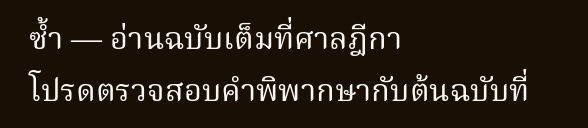ซ้ำ — อ่านฉบับเต็มที่ศาลฎีกา
โปรดตรวจสอบคำพิพากษากับต้นฉบับที่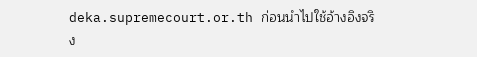deka.supremecourt.or.th ก่อนนำไปใช้อ้างอิงจริง